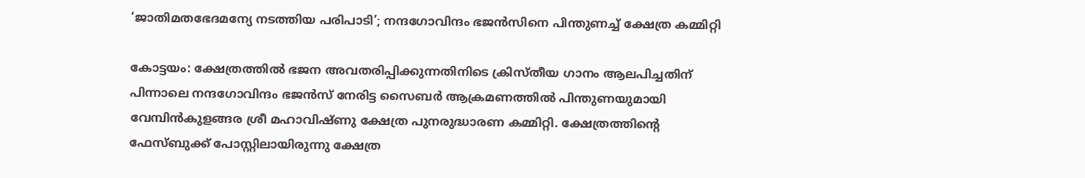‘ജാതിമതഭേദമന്യേ നടത്തിയ പരിപാടി’; നന്ദഗോവിന്ദം ഭജൻസിനെ പിന്തുണച്ച് ക്ഷേത്ര കമ്മിറ്റി

കോട്ടയം: ക്ഷേത്രത്തില്‍ ഭജന അവതരിപ്പിക്കുന്നതിനിടെ ക്രിസ്തീയ ഗാനം ആലപിച്ചതിന് പിന്നാലെ നന്ദഗോവിന്ദം ഭജന്‍സ് നേരിട്ട സൈബര്‍ ആക്രമണത്തിൽ പിന്തുണയുമായി വേമ്പിന്‍കുളങ്ങര ശ്രീ മഹാവിഷ്ണു ക്ഷേത്ര പുനരുദ്ധാരണ കമ്മിറ്റി. ക്ഷേത്രത്തിന്റെ ഫേസ്ബുക്ക് പോസ്റ്റിലായിരുന്നു ക്ഷേത്ര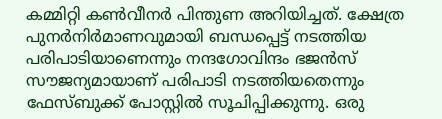കമ്മിറ്റി കണ്‍വീനർ പിന്തുണ അറിയിച്ചത്. ക്ഷേത്ര പുനര്‍നിര്‍മാണവുമായി ബന്ധപ്പെട്ട് നടത്തിയ പരിപാടിയാണെന്നും നന്ദഗോവിന്ദം ഭജന്‍സ് സൗജന്യമായാണ് പരിപാടി നടത്തിയതെന്നും ഫേസ്ബുക്ക് പോസ്റ്റില്‍ സൂചിപ്പിക്കുന്നു. ഒരു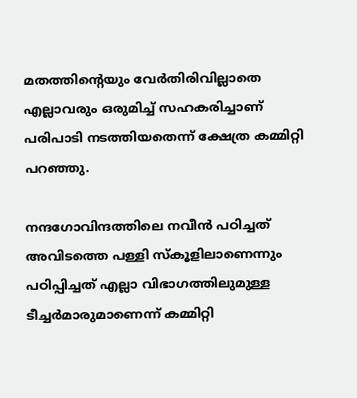മതത്തിന്റെയും വേര്‍തിരിവില്ലാതെ എല്ലാവരും ഒരുമിച്ച് സഹകരിച്ചാണ് പരിപാടി നടത്തിയതെന്ന് ക്ഷേത്ര കമ്മിറ്റി പറഞ്ഞു.

നന്ദഗോവിന്ദത്തിലെ നവീന്‍ പഠിച്ചത് അവിടത്തെ പള്ളി സ്‌കൂളിലാണെന്നും പഠിപ്പിച്ചത് എല്ലാ വിഭാഗത്തിലുമുള്ള ടീച്ചര്‍മാരുമാണെന്ന് കമ്മിറ്റി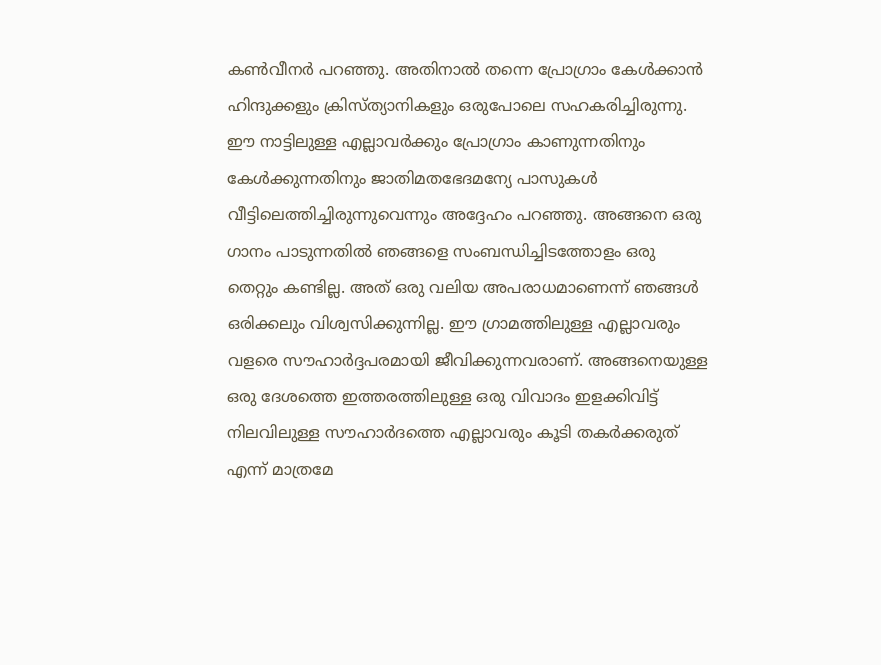കണ്‍വീനര്‍ പറഞ്ഞു. അതിനാല്‍ തന്നെ പ്രോഗ്രാം കേള്‍ക്കാന്‍ ഹിന്ദുക്കളും ക്രിസ്ത്യാനികളും ഒരുപോലെ സഹകരിച്ചിരുന്നു. ഈ നാട്ടിലുള്ള എല്ലാവര്‍ക്കും പ്രോഗ്രാം കാണുന്നതിനും കേള്‍ക്കുന്നതിനും ജാതിമതഭേദമന്യേ പാസുകള്‍ വീട്ടിലെത്തിച്ചിരുന്നുവെന്നും അദ്ദേഹം പറഞ്ഞു. അങ്ങനെ ഒരു ഗാനം പാടുന്നതില്‍ ഞങ്ങളെ സംബന്ധിച്ചിടത്തോളം ഒരു തെറ്റും കണ്ടില്ല. അത് ഒരു വലിയ അപരാധമാണെന്ന് ഞങ്ങള്‍ ഒരിക്കലും വിശ്വസിക്കുന്നില്ല. ഈ ഗ്രാമത്തിലുള്ള എല്ലാവരും വളരെ സൗഹാര്‍ദ്ദപരമായി ജീവിക്കുന്നവരാണ്. അങ്ങനെയുള്ള ഒരു ദേശത്തെ ഇത്തരത്തിലുള്ള ഒരു വിവാദം ഇളക്കിവിട്ട് നിലവിലുള്ള സൗഹാര്‍ദത്തെ എല്ലാവരും കൂടി തകര്‍ക്കരുത് എന്ന് മാത്രമേ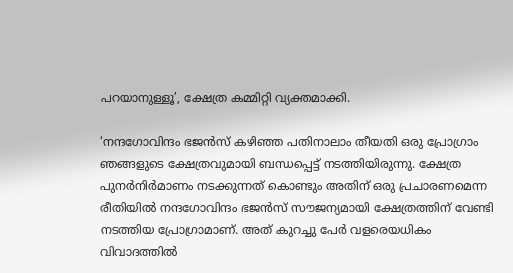പറയാനുള്ളൂ’, ക്ഷേത്ര കമ്മിറ്റി വ്യക്തമാക്കി.

‘നന്ദഗോവിന്ദം ഭജന്‍സ് കഴിഞ്ഞ പതിനാലാം തീയതി ഒരു പ്രോഗ്രാം ഞങ്ങളുടെ ക്ഷേത്രവുമായി ബന്ധപ്പെട്ട് നടത്തിയിരുന്നു. ക്ഷേത്ര പുനര്‍നിര്‍മാണം നടക്കുന്നത് കൊണ്ടും അതിന് ഒരു പ്രചാരണമെന്ന രീതിയില്‍ നന്ദഗോവിന്ദം ഭജന്‍സ് സൗജന്യമായി ക്ഷേത്രത്തിന് വേണ്ടി നടത്തിയ പ്രോഗ്രാമാണ്. അത് കുറച്ചു പേര്‍ വളരെയധികം വിവാദത്തില്‍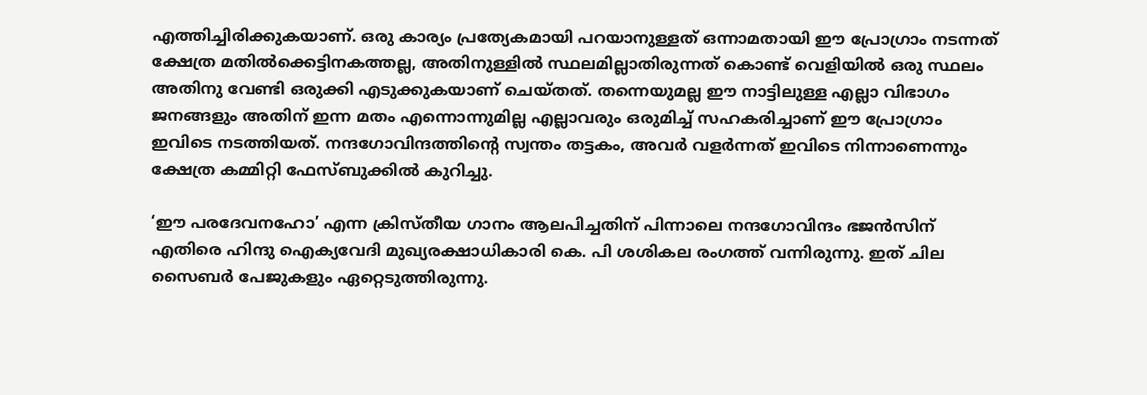എത്തിച്ചിരിക്കുകയാണ്. ഒരു കാര്യം പ്രത്യേകമായി പറയാനുള്ളത് ഒന്നാമതായി ഈ പ്രോഗ്രാം നടന്നത് ക്ഷേത്ര മതില്‍ക്കെട്ടിനകത്തല്ല, അതിനുള്ളില്‍ സ്ഥലമില്ലാതിരുന്നത് കൊണ്ട് വെളിയില്‍ ഒരു സ്ഥലം അതിനു വേണ്ടി ഒരുക്കി എടുക്കുകയാണ് ചെയ്തത്. തന്നെയുമല്ല ഈ നാട്ടിലുള്ള എല്ലാ വിഭാഗം ജനങ്ങളും അതിന് ഇന്ന മതം എന്നൊന്നുമില്ല എല്ലാവരും ഒരുമിച്ച് സഹകരിച്ചാണ് ഈ പ്രോഗ്രാം ഇവിടെ നടത്തിയത്. നന്ദഗോവിന്ദത്തിന്റെ സ്വന്തം തട്ടകം, അവര്‍ വളര്‍ന്നത് ഇവിടെ നിന്നാണെന്നും ക്ഷേത്ര കമ്മിറ്റി ഫേസ്ബുക്കില്‍ കുറിച്ചു.

‘ഈ പരദേവനഹോ’ എന്ന ക്രിസ്തീയ ഗാനം ആലപിച്ചതിന് പിന്നാലെ നന്ദഗോവിന്ദം ഭജന്‍സിന് എതിരെ ഹിന്ദു ഐക്യവേദി മുഖ്യരക്ഷാധികാരി കെ. പി ശശികല രംഗത്ത് വന്നിരുന്നു. ഇത് ചില സൈബര്‍ പേജുകളും ഏറ്റെടുത്തിരുന്നു.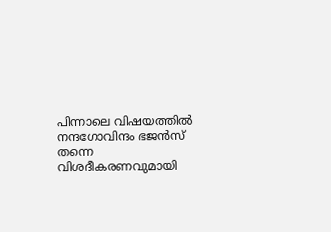പിന്നാലെ വിഷയത്തില്‍ നന്ദഗോവിന്ദം ഭജന്‍സ് തന്നെ വിശദീകരണവുമായി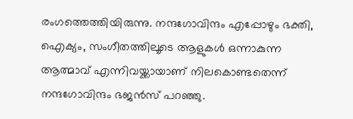രംഗത്തെത്തിയിരുന്നു. നന്ദഗോവിന്ദം എപ്പോഴും ഭക്തി, ഐക്യം, സംഗീതത്തിലൂടെ ആളുകള്‍ ഒന്നാകുന്ന ആത്മാവ് എന്നിവയ്ക്കായാണ് നിലകൊണ്ടതെന്ന് നന്ദഗോവിന്ദം ഭജന്‍സ് പറഞ്ഞു.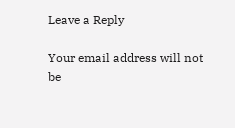Leave a Reply

Your email address will not be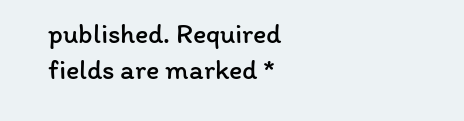published. Required fields are marked *